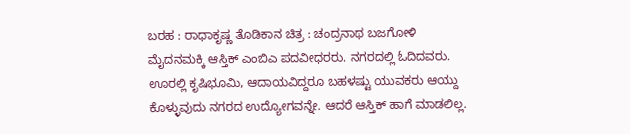ಬರಹ : ರಾಧಾಕೃಷ್ಣ ತೊಡಿಕಾನ ಚಿತ್ರ : ಚಂದ್ರನಾಥ ಬಜಗೋಳಿ
ಮೈದನಮಕ್ಕಿ ಆಸ್ತಿಕ್ ಎಂಬಿಎ ಪದವೀಧರರು. ನಗರದಲ್ಲಿ ಓದಿದವರು. ಊರಲ್ಲಿ ಕೃಷಿಭೂಮಿ, ಆದಾಯವಿದ್ದರೂ ಬಹಳಷ್ಟು ಯುವಕರು ಆಯ್ದು ಕೊಳ್ಳುವುದು ನಗರದ ಉದ್ಯೋಗವನ್ನೇ. ಆದರೆ ಆಸ್ತಿಕ್ ಹಾಗೆ ಮಾಡಲಿಲ್ಲ.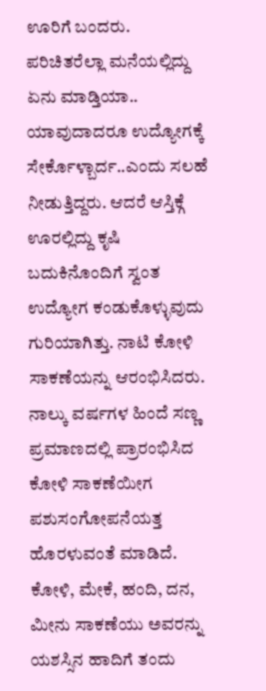ಊರಿಗೆ ಬಂದರು. ಪರಿಚಿತರೆಲ್ಲಾ ಮನೆಯಲ್ಲಿದ್ದು ಏನು ಮಾಡ್ತಿಯಾ.. ಯಾವುದಾದರೂ ಉದ್ಯೋಗಕ್ಕೆ ಸೇರ್ಕೊಳ್ಬಾರ್ದ..ಎಂದು ಸಲಹೆ ನೀಡುತ್ತಿದ್ದರು. ಆದರೆ ಆಸ್ತಿಕ್ಗೆ ಊರಲ್ಲಿದ್ದು ಕೃಷಿ ಬದುಕಿನೊಂದಿಗೆ ಸ್ವಂತ ಉದ್ಯೋಗ ಕಂಡುಕೊಳ್ಳುವುದು ಗುರಿಯಾಗಿತ್ತು. ನಾಟಿ ಕೋಳಿ ಸಾಕಣೆಯನ್ನು ಆರಂಭಿಸಿದರು. ನಾಲ್ಕು ವರ್ಷಗಳ ಹಿಂದೆ ಸಣ್ಣ ಪ್ರಮಾಣದಲ್ಲಿ ಪ್ರಾರಂಭಿಸಿದ ಕೋಳಿ ಸಾಕಣೆಯೀಗ ಪಶುಸಂಗೋಪನೆಯತ್ತ ಹೊರಳುವಂತೆ ಮಾಡಿದೆ. ಕೋಳಿ, ಮೇಕೆ, ಹಂದಿ, ದನ, ಮೀನು ಸಾಕಣೆಯು ಅವರನ್ನು ಯಶಸ್ಸಿನ ಹಾದಿಗೆ ತಂದು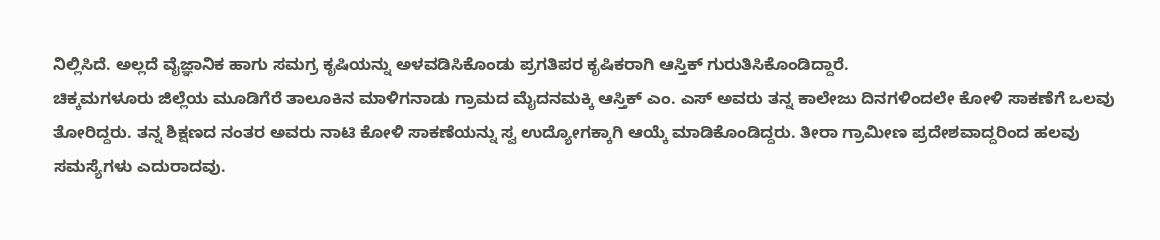ನಿಲ್ಲಿಸಿದೆ. ಅಲ್ಲದೆ ವೈಜ್ಞಾನಿಕ ಹಾಗು ಸಮಗ್ರ ಕೃಷಿಯನ್ನು ಅಳವಡಿಸಿಕೊಂಡು ಪ್ರಗತಿಪರ ಕೃಷಿಕರಾಗಿ ಆಸ್ತಿಕ್ ಗುರುತಿಸಿಕೊಂಡಿದ್ದಾರೆ.
ಚಿಕ್ಕಮಗಳೂರು ಜಿಲ್ಲೆಯ ಮೂಡಿಗೆರೆ ತಾಲೂಕಿನ ಮಾಳಿಗನಾಡು ಗ್ರಾಮದ ಮೈದನಮಕ್ಕಿ ಆಸ್ತಿಕ್ ಎಂ. ಎಸ್ ಅವರು ತನ್ನ ಕಾಲೇಜು ದಿನಗಳಿಂದಲೇ ಕೋಳಿ ಸಾಕಣೆಗೆ ಒಲವು ತೋರಿದ್ದರು. ತನ್ನ ಶಿಕ್ಷಣದ ನಂತರ ಅವರು ನಾಟಿ ಕೋಳಿ ಸಾಕಣೆಯನ್ನು ಸ್ವ ಉದ್ಯೋಗಕ್ಕಾಗಿ ಆಯ್ಕೆ ಮಾಡಿಕೊಂಡಿದ್ದರು. ತೀರಾ ಗ್ರಾಮೀಣ ಪ್ರದೇಶವಾದ್ದರಿಂದ ಹಲವು ಸಮಸ್ಯೆಗಳು ಎದುರಾದವು.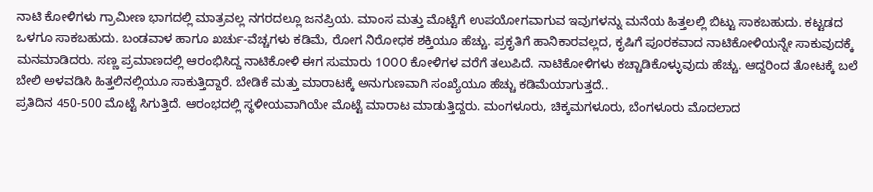ನಾಟಿ ಕೋಳಿಗಳು ಗ್ರಾಮೀಣ ಭಾಗದಲ್ಲಿ ಮಾತ್ರವಲ್ಲ ನಗರದಲ್ಲೂ ಜನಪ್ರಿಯ. ಮಾಂಸ ಮತ್ತು ಮೊಟ್ಟೆಗೆ ಉಪಯೋಗವಾಗುವ ಇವುಗಳನ್ನು ಮನೆಯ ಹಿತ್ತಲಲ್ಲಿ ಬಿಟ್ಟು ಸಾಕಬಹುದು. ಕಟ್ಟಡದ ಒಳಗೂ ಸಾಕಬಹುದು. ಬಂಡವಾಳ ಹಾಗೂ ಖರ್ಚು-ವೆಚ್ಚಗಳು ಕಡಿಮೆ, ರೋಗ ನಿರೋಧಕ ಶಕ್ತಿಯೂ ಹೆಚ್ಚು. ಪ್ರಕೃತಿಗೆ ಹಾನಿಕಾರವಲ್ಲದ, ಕೃಷಿಗೆ ಪೂರಕವಾದ ನಾಟಿಕೋಳಿಯನ್ನೇ ಸಾಕುವುದಕ್ಕೆ ಮನಮಾಡಿದರು. ಸಣ್ಣ ಪ್ರಮಾಣದಲ್ಲಿ ಆರಂಭಿಸಿದ್ದ ನಾಟಿಕೋಳಿ ಈಗ ಸುಮಾರು 1೦೦೦ ಕೋಳಿಗಳ ವರೆಗೆ ತಲುಪಿದೆ. ನಾಟಿಕೋಳಿಗಳು ಕಚ್ಚಾಡಿಕೊಳ್ಳುವುದು ಹೆಚ್ಚು. ಆದ್ದರಿಂದ ತೋಟಕ್ಕೆ ಬಲೆ ಬೇಲಿ ಅಳವಡಿಸಿ ಹಿತ್ತಲಿನಲ್ಲಿಯೂ ಸಾಕುತ್ತಿದ್ದಾರೆ. ಬೇಡಿಕೆ ಮತ್ತು ಮಾರಾಟಕ್ಕೆ ಅನುಗುಣವಾಗಿ ಸಂಖ್ಯೆಯೂ ಹೆಚ್ಚು ಕಡಿಮೆಯಾಗುತ್ತದೆ..
ಪ್ರತಿದಿನ 450-500 ಮೊಟ್ಟೆ ಸಿಗುತ್ತಿದೆ. ಆರಂಭದಲ್ಲಿ ಸ್ಥಳೀಯವಾಗಿಯೇ ಮೊಟ್ಟೆ ಮಾರಾಟ ಮಾಡುತ್ತಿದ್ದರು. ಮಂಗಳೂರು, ಚಿಕ್ಕಮಗಳೂರು, ಬೆಂಗಳೂರು ಮೊದಲಾದ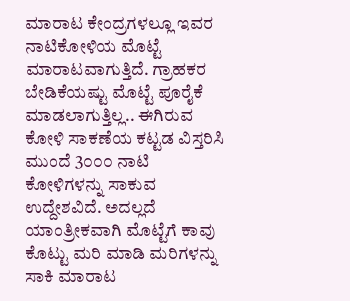ಮಾರಾಟ ಕೇಂದ್ರಗಳಲ್ಲೂ ಇವರ ನಾಟಿಕೋಳಿಯ ಮೊಟ್ಟೆ ಮಾರಾಟವಾಗುತ್ತಿದೆ. ಗ್ರಾಹಕರ ಬೇಡಿಕೆಯಷ್ಟು ಮೊಟ್ಟೆ ಪೂರೈಕೆ ಮಾಡಲಾಗುತ್ತಿಲ್ಲ.. ಈಗಿರುವ ಕೋಳಿ ಸಾಕಣೆಯ ಕಟ್ಟಡ ವಿಸ್ತರಿಸಿ ಮುಂದೆ 3೦೦೦ ನಾಟಿ ಕೋಳಿಗಳನ್ನು ಸಾಕುವ ಉದ್ದೇಶವಿದೆ. ಅದಲ್ಲದೆ ಯಾಂತ್ರೀಕವಾಗಿ ಮೊಟ್ಟೆಗೆ ಕಾವು ಕೊಟ್ಟು ಮರಿ ಮಾಡಿ ಮರಿಗಳನ್ನು ಸಾಕಿ ಮಾರಾಟ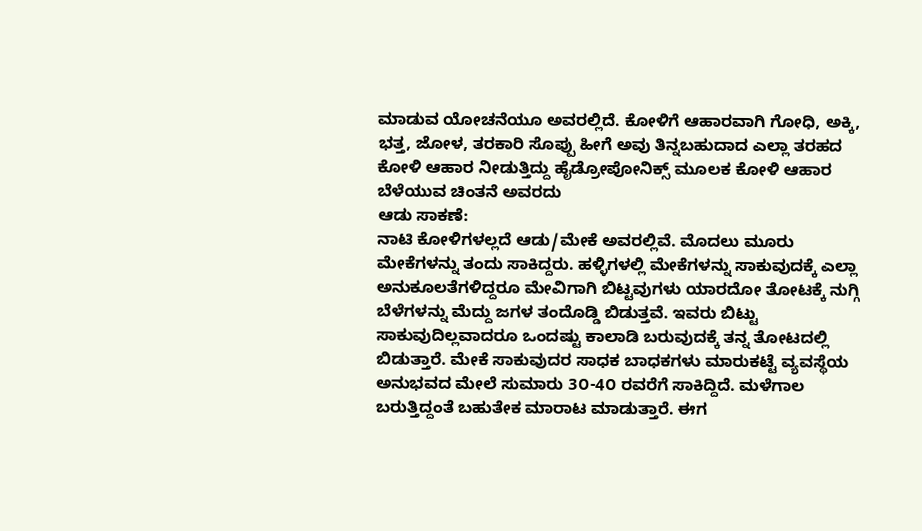ಮಾಡುವ ಯೋಚನೆಯೂ ಅವರಲ್ಲಿದೆ. ಕೋಳಿಗೆ ಆಹಾರವಾಗಿ ಗೋಧಿ, ಅಕ್ಕಿ, ಭತ್ತ, ಜೋಳ, ತರಕಾರಿ ಸೊಪ್ಪು ಹೀಗೆ ಅವು ತಿನ್ನಬಹುದಾದ ಎಲ್ಲಾ ತರಹದ ಕೋಳಿ ಆಹಾರ ನೀಡುತ್ತಿದ್ದು ಹೈಡ್ರೋಪೋನಿಕ್ಸ್ ಮೂಲಕ ಕೋಳಿ ಆಹಾರ ಬೆಳೆಯುವ ಚಿಂತನೆ ಅವರದು
ಆಡು ಸಾಕಣೆ:
ನಾಟಿ ಕೋಳಿಗಳಲ್ಲದೆ ಆಡು/ಮೇಕೆ ಅವರಲ್ಲಿವೆ. ಮೊದಲು ಮೂರು ಮೇಕೆಗಳನ್ನು ತಂದು ಸಾಕಿದ್ದರು. ಹಳ್ಳಿಗಳಲ್ಲಿ ಮೇಕೆಗಳನ್ನು ಸಾಕುವುದಕ್ಕೆ ಎಲ್ಲಾ ಅನುಕೂಲತೆಗಳಿದ್ದರೂ ಮೇವಿಗಾಗಿ ಬಿಟ್ಟವುಗಳು ಯಾರದೋ ತೋಟಕ್ಕೆ ನುಗ್ಗಿ ಬೆಳೆಗಳನ್ನು ಮೆದ್ದು ಜಗಳ ತಂದೊಡ್ಡಿ ಬಿಡುತ್ತವೆ. ಇವರು ಬಿಟ್ಟು ಸಾಕುವುದಿಲ್ಲವಾದರೂ ಒಂದಷ್ಟು ಕಾಲಾಡಿ ಬರುವುದಕ್ಕೆ ತನ್ನ ತೋಟದಲ್ಲಿ ಬಿಡುತ್ತಾರೆ. ಮೇಕೆ ಸಾಕುವುದರ ಸಾಧಕ ಬಾಧಕಗಳು ಮಾರುಕಟ್ಟೆ ವ್ಯವಸ್ಥೆಯ ಅನುಭವದ ಮೇಲೆ ಸುಮಾರು 3೦-4೦ ರವರೆಗೆ ಸಾಕಿದ್ದಿದೆ. ಮಳೆಗಾಲ ಬರುತ್ತಿದ್ದಂತೆ ಬಹುತೇಕ ಮಾರಾಟ ಮಾಡುತ್ತಾರೆ. ಈಗ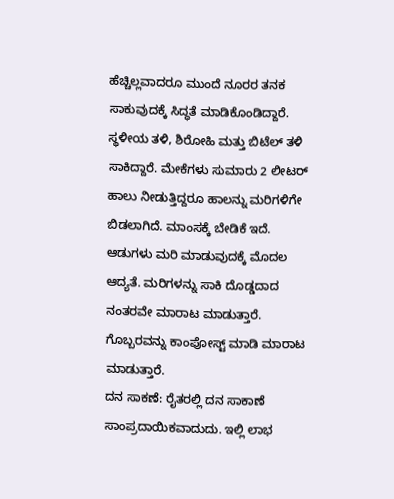ಹೆಚ್ಚಿಲ್ಲವಾದರೂ ಮುಂದೆ ನೂರರ ತನಕ ಸಾಕುವುದಕ್ಕೆ ಸಿದ್ಧತೆ ಮಾಡಿಕೊಂಡಿದ್ದಾರೆ.
ಸ್ಥಳೀಯ ತಳಿ, ಶಿರೋಹಿ ಮತ್ತು ಬಿಟೆಲ್ ತಳಿ ಸಾಕಿದ್ದಾರೆ. ಮೇಕೆಗಳು ಸುಮಾರು 2 ಲೀಟರ್ ಹಾಲು ನೀಡುತ್ತಿದ್ದರೂ ಹಾಲನ್ನು ಮರಿಗಳಿಗೇ ಬಿಡಲಾಗಿದೆ. ಮಾಂಸಕ್ಕೆ ಬೇಡಿಕೆ ಇದೆ. ಆಡುಗಳು ಮರಿ ಮಾಡುವುದಕ್ಕೆ ಮೊದಲ ಆದ್ಯತೆ. ಮರಿಗಳನ್ನು ಸಾಕಿ ದೊಡ್ಡದಾದ ನಂತರವೇ ಮಾರಾಟ ಮಾಡುತ್ತಾರೆ. ಗೊಬ್ಬರವನ್ನು ಕಾಂಪೋಸ್ಟ್ ಮಾಡಿ ಮಾರಾಟ ಮಾಡುತ್ತಾರೆ.
ದನ ಸಾಕಣೆ: ರೈತರಲ್ಲಿ ದನ ಸಾಕಾಣೆ ಸಾಂಪ್ರದಾಯಿಕವಾದುದು. ಇಲ್ಲಿ ಲಾಭ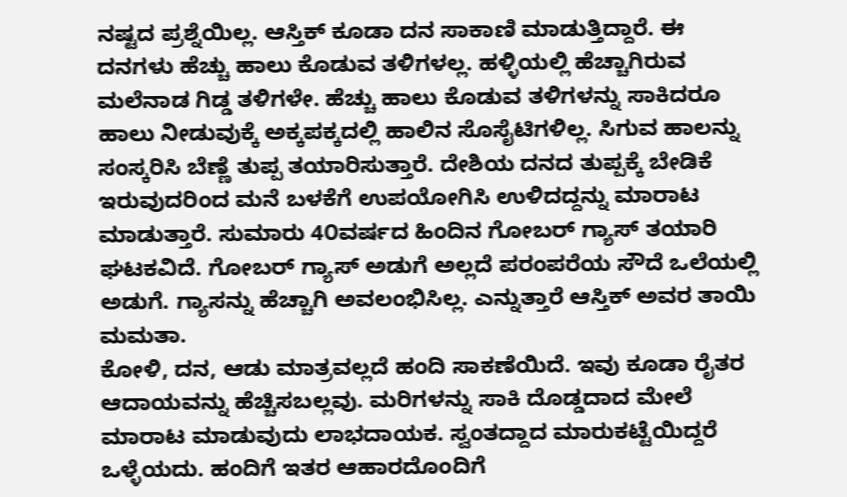ನಷ್ಟದ ಪ್ರಶ್ನೆಯಿಲ್ಲ. ಆಸ್ತಿಕ್ ಕೂಡಾ ದನ ಸಾಕಾಣಿ ಮಾಡುತ್ತಿದ್ದಾರೆ. ಈ ದನಗಳು ಹೆಚ್ಚು ಹಾಲು ಕೊಡುವ ತಳಿಗಳಲ್ಲ. ಹಳ್ಳಿಯಲ್ಲಿ ಹೆಚ್ಚಾಗಿರುವ ಮಲೆನಾಡ ಗಿಡ್ಡ ತಳಿಗಳೇ. ಹೆಚ್ಚು ಹಾಲು ಕೊಡುವ ತಳಿಗಳನ್ನು ಸಾಕಿದರೂ ಹಾಲು ನೀಡುವುಕ್ಕೆ ಅಕ್ಕಪಕ್ಕದಲ್ಲಿ ಹಾಲಿನ ಸೊಸೈಟಿಗಳಿಲ್ಲ. ಸಿಗುವ ಹಾಲನ್ನು ಸಂಸ್ಕರಿಸಿ ಬೆಣ್ಣೆ ತುಪ್ಪ ತಯಾರಿಸುತ್ತಾರೆ. ದೇಶಿಯ ದನದ ತುಪ್ಪಕ್ಕೆ ಬೇಡಿಕೆ ಇರುವುದರಿಂದ ಮನೆ ಬಳಕೆಗೆ ಉಪಯೋಗಿಸಿ ಉಳಿದದ್ದನ್ನು ಮಾರಾಟ ಮಾಡುತ್ತಾರೆ. ಸುಮಾರು 4೦ವರ್ಷದ ಹಿಂದಿನ ಗೋಬರ್ ಗ್ಯಾಸ್ ತಯಾರಿ ಘಟಕವಿದೆ. ಗೋಬರ್ ಗ್ಯಾಸ್ ಅಡುಗೆ ಅಲ್ಲದೆ ಪರಂಪರೆಯ ಸೌದೆ ಒಲೆಯಲ್ಲಿ ಅಡುಗೆ. ಗ್ಯಾಸನ್ನು ಹೆಚ್ಚಾಗಿ ಅವಲಂಭಿಸಿಲ್ಲ. ಎನ್ನುತ್ತಾರೆ ಆಸ್ತಿಕ್ ಅವರ ತಾಯಿ ಮಮತಾ.
ಕೋಳಿ, ದನ, ಆಡು ಮಾತ್ರವಲ್ಲದೆ ಹಂದಿ ಸಾಕಣೆಯಿದೆ. ಇವು ಕೂಡಾ ರೈತರ ಆದಾಯವನ್ನು ಹೆಚ್ಚಿಸಬಲ್ಲವು. ಮರಿಗಳನ್ನು ಸಾಕಿ ದೊಡ್ಡದಾದ ಮೇಲೆ ಮಾರಾಟ ಮಾಡುವುದು ಲಾಭದಾಯಕ. ಸ್ವಂತದ್ದಾದ ಮಾರುಕಟ್ಟೆಯಿದ್ದರೆ ಒಳ್ಳೆಯದು. ಹಂದಿಗೆ ಇತರ ಆಹಾರದೊಂದಿಗೆ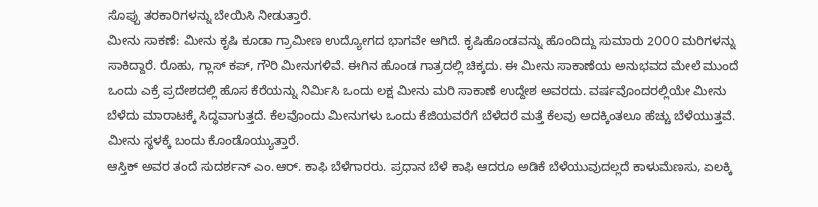ಸೊಪ್ಪು ತರಕಾರಿಗಳನ್ನು ಬೇಯಿಸಿ ನೀಡುತ್ತಾರೆ.
ಮೀನು ಸಾಕಣೆ: ಮೀನು ಕೃಷಿ ಕೂಡಾ ಗ್ರಾಮೀಣ ಉದ್ಯೋಗದ ಭಾಗವೇ ಆಗಿದೆ. ಕೃಷಿಹೊಂಡವನ್ನು ಹೊಂದಿದ್ದು ಸುಮಾರು 2೦೦೦ ಮರಿಗಳನ್ನು ಸಾಕಿದ್ದಾರೆ. ರೊಹು, ಗ್ಲಾಸ್ ಕಪ್, ಗೌರಿ ಮೀನುಗಳಿವೆ. ಈಗಿನ ಹೊಂಡ ಗಾತ್ರದಲ್ಲಿ ಚಿಕ್ಕದು. ಈ ಮೀನು ಸಾಕಾಣೆಯ ಅನುಭವದ ಮೇಲೆ ಮುಂದೆ ಒಂದು ಎಕ್ರೆ ಪ್ರದೇಶದಲ್ಲಿ ಹೊಸ ಕೆರೆಯನ್ನು ನಿರ್ಮಿಸಿ ಒಂದು ಲಕ್ಷ ಮೀನು ಮರಿ ಸಾಕಾಣೆ ಉದ್ದೇಶ ಅವರದು. ವರ್ಷವೊಂದರಲ್ಲಿಯೇ ಮೀನು ಬೆಳೆದು ಮಾರಾಟಕ್ಕೆ ಸಿದ್ಧವಾಗುತ್ತದೆ. ಕೆಲವೊಂದು ಮೀನುಗಳು ಒಂದು ಕೆಜಿಯವರೆಗೆ ಬೆಳೆದರೆ ಮತ್ತೆ ಕೆಲವು ಅದಕ್ಕಿಂತಲೂ ಹೆಚ್ಚು ಬೆಳೆಯುತ್ತವೆ. ಮೀನು ಸ್ಥಳಕ್ಕೆ ಬಂದು ಕೊಂಡೊಯ್ಯುತ್ತಾರೆ.
ಆಸ್ತಿಕ್ ಅವರ ತಂದೆ ಸುದರ್ಶನ್ ಎಂ.ಆರ್. ಕಾಫಿ ಬೆಳೆಗಾರರು. ಪ್ರಧಾನ ಬೆಳೆ ಕಾಫಿ ಆದರೂ ಅಡಿಕೆ ಬೆಳೆಯುವುದಲ್ಲದೆ ಕಾಳುಮೆಣಸು, ಏಲಕ್ಕಿ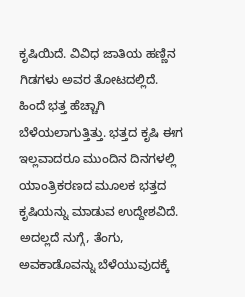ಕೃಷಿಯಿದೆ. ವಿವಿಧ ಜಾತಿಯ ಹಣ್ಣಿನ ಗಿಡಗಳು ಅವರ ತೋಟದಲ್ಲಿದೆ. ಹಿಂದೆ ಭತ್ತ ಹೆಚ್ಚಾಗಿ ಬೆಳೆಯಲಾಗುತ್ತಿತ್ತು. ಭತ್ತದ ಕೃಷಿ ಈಗ ಇಲ್ಲವಾದರೂ ಮುಂದಿನ ದಿನಗಳಲ್ಲಿ ಯಾಂತ್ರಿಕರಣದ ಮೂಲಕ ಭತ್ತದ ಕೃಷಿಯನ್ನು ಮಾಡುವ ಉದ್ದೇಶವಿದೆ. ಅದಲ್ಲದೆ ನುಗ್ಗೆ, ತೆಂಗು, ಅವಕಾಡೊವನ್ನು ಬೆಳೆಯುವುದಕ್ಕೆ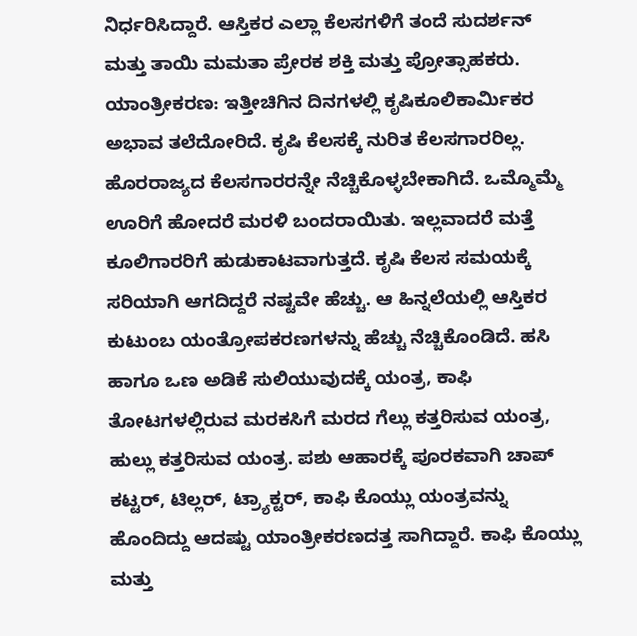ನಿರ್ಧರಿಸಿದ್ದಾರೆ. ಆಸ್ತಿಕರ ಎಲ್ಲಾ ಕೆಲಸಗಳಿಗೆ ತಂದೆ ಸುದರ್ಶನ್ ಮತ್ತು ತಾಯಿ ಮಮತಾ ಪ್ರೇರಕ ಶಕ್ತಿ ಮತ್ತು ಪ್ರೋತ್ಸಾಹಕರು.
ಯಾಂತ್ರೀಕರಣ: ಇತ್ತೀಚಿಗಿನ ದಿನಗಳಲ್ಲಿ ಕೃಷಿಕೂಲಿಕಾರ್ಮಿಕರ ಅಭಾವ ತಲೆದೋರಿದೆ. ಕೃಷಿ ಕೆಲಸಕ್ಕೆ ನುರಿತ ಕೆಲಸಗಾರರಿಲ್ಲ. ಹೊರರಾಜ್ಯದ ಕೆಲಸಗಾರರನ್ನೇ ನೆಚ್ಚಿಕೊಳ್ಳಬೇಕಾಗಿದೆ. ಒಮ್ಮೊಮ್ಮೆ ಊರಿಗೆ ಹೋದರೆ ಮರಳಿ ಬಂದರಾಯಿತು. ಇಲ್ಲವಾದರೆ ಮತ್ತೆ ಕೂಲಿಗಾರರಿಗೆ ಹುಡುಕಾಟವಾಗುತ್ತದೆ. ಕೃಷಿ ಕೆಲಸ ಸಮಯಕ್ಕೆ ಸರಿಯಾಗಿ ಆಗದಿದ್ದರೆ ನಷ್ಟವೇ ಹೆಚ್ಚು. ಆ ಹಿನ್ನಲೆಯಲ್ಲಿ ಆಸ್ತಿಕರ ಕುಟುಂಬ ಯಂತ್ರೋಪಕರಣಗಳನ್ನು ಹೆಚ್ಚು ನೆಚ್ಚಿಕೊಂಡಿದೆ. ಹಸಿ ಹಾಗೂ ಒಣ ಅಡಿಕೆ ಸುಲಿಯುವುದಕ್ಕೆ ಯಂತ್ರ, ಕಾಫಿ ತೋಟಗಳಲ್ಲಿರುವ ಮರಕಸಿಗೆ ಮರದ ಗೆಲ್ಲು ಕತ್ತರಿಸುವ ಯಂತ್ರ, ಹುಲ್ಲು ಕತ್ತರಿಸುವ ಯಂತ್ರ. ಪಶು ಆಹಾರಕ್ಕೆ ಪೂರಕವಾಗಿ ಚಾಪ್ ಕಟ್ಟರ್, ಟಿಲ್ಲರ್, ಟ್ರ್ಯಾಕ್ಟರ್, ಕಾಫಿ ಕೊಯ್ಲು ಯಂತ್ರವನ್ನು ಹೊಂದಿದ್ದು ಆದಷ್ಟು ಯಾಂತ್ರೀಕರಣದತ್ತ ಸಾಗಿದ್ದಾರೆ. ಕಾಫಿ ಕೊಯ್ಲು ಮತ್ತು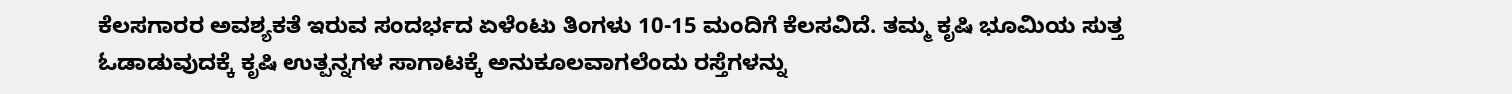ಕೆಲಸಗಾರರ ಅವಶ್ಯಕತೆ ಇರುವ ಸಂದರ್ಭದ ಏಳೆಂಟು ತಿಂಗಳು 10-15 ಮಂದಿಗೆ ಕೆಲಸವಿದೆ. ತಮ್ಮ ಕೃಷಿ ಭೂಮಿಯ ಸುತ್ತ ಓಡಾಡುವುದಕ್ಕೆ ಕೃಷಿ ಉತ್ಪನ್ನಗಳ ಸಾಗಾಟಕ್ಕೆ ಅನುಕೂಲವಾಗಲೆಂದು ರಸ್ತೆಗಳನ್ನು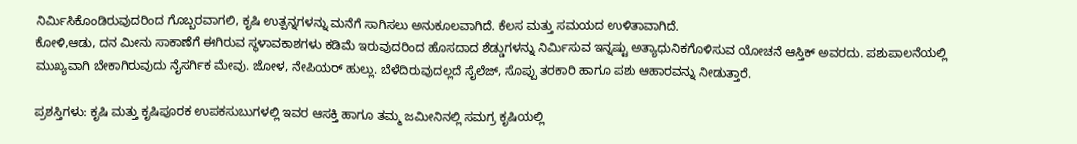ನಿರ್ಮಿಸಿಕೊಂಡಿರುವುದರಿಂದ ಗೊಬ್ಬರವಾಗಲಿ, ಕೃಷಿ ಉತ್ಪನ್ನಗಳನ್ನು ಮನೆಗೆ ಸಾಗಿಸಲು ಅನುಕೂಲವಾಗಿದೆ. ಕೆಲಸ ಮತ್ತು ಸಮಯದ ಉಳಿತಾವಾಗಿದೆ.
ಕೋಳಿ,ಆಡು, ದನ ಮೀನು ಸಾಕಾಣೆಗೆ ಈಗಿರುವ ಸ್ಥಳಾವಕಾಶಗಳು ಕಡಿಮೆ ಇರುವುದರಿಂದ ಹೊಸದಾದ ಶೆಡ್ಡುಗಳನ್ನು ನಿರ್ಮಿಸುವ ಇನ್ನಷ್ಟು ಅತ್ಯಾಧುನಿಕಗೊಳಿಸುವ ಯೋಚನೆ ಆಸ್ತಿಕ್ ಅವರದು. ಪಶುಪಾಲನೆಯಲ್ಲಿ ಮುಖ್ಯವಾಗಿ ಬೇಕಾಗಿರುವುದು ನೈಸರ್ಗಿಕ ಮೇವು. ಜೋಳ, ನೇಪಿಯರ್ ಹುಲ್ಲು. ಬೆಳೆದಿರುವುದಲ್ಲದೆ ಸೈಲೆಜ್, ಸೊಪ್ಪು ತರಕಾರಿ ಹಾಗೂ ಪಶು ಆಹಾರವನ್ನು ನೀಡುತ್ತಾರೆ.

ಪ್ರಶಸ್ತಿಗಳು: ಕೃಷಿ ಮತ್ತು ಕೃಷಿಪೂರಕ ಉಪಕಸುಬುಗಳಲ್ಲಿ ಇವರ ಆಸಕ್ತಿ ಹಾಗೂ ತಮ್ಮ ಜಮೀನಿನಲ್ಲಿ ಸಮಗ್ರ ಕೃಷಿಯಲ್ಲಿ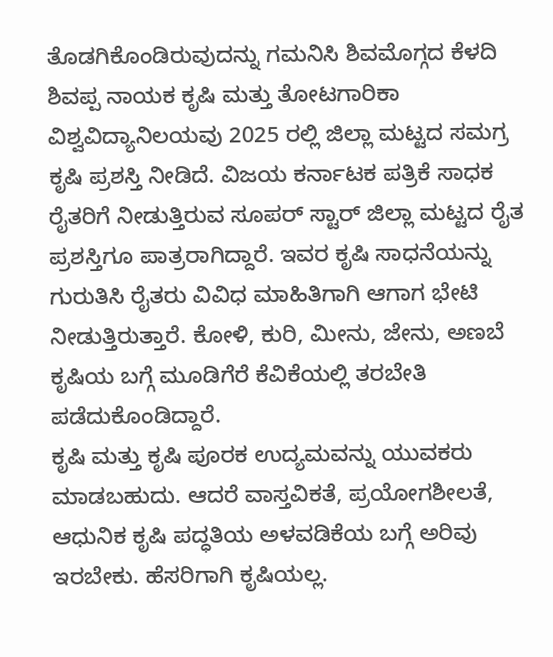ತೊಡಗಿಕೊಂಡಿರುವುದನ್ನು ಗಮನಿಸಿ ಶಿವಮೊಗ್ಗದ ಕೆಳದಿ ಶಿವಪ್ಪ ನಾಯಕ ಕೃಷಿ ಮತ್ತು ತೋಟಗಾರಿಕಾ ವಿಶ್ವವಿದ್ಯಾನಿಲಯವು 2025 ರಲ್ಲಿ ಜಿಲ್ಲಾ ಮಟ್ಟದ ಸಮಗ್ರ ಕೃಷಿ ಪ್ರಶಸ್ತಿ ನೀಡಿದೆ. ವಿಜಯ ಕರ್ನಾಟಕ ಪತ್ರಿಕೆ ಸಾಧಕ ರೈತರಿಗೆ ನೀಡುತ್ತಿರುವ ಸೂಪರ್ ಸ್ಟಾರ್ ಜಿಲ್ಲಾ ಮಟ್ಟದ ರೈತ ಪ್ರಶಸ್ತಿಗೂ ಪಾತ್ರರಾಗಿದ್ದಾರೆ. ಇವರ ಕೃಷಿ ಸಾಧನೆಯನ್ನು ಗುರುತಿಸಿ ರೈತರು ವಿವಿಧ ಮಾಹಿತಿಗಾಗಿ ಆಗಾಗ ಭೇಟಿ ನೀಡುತ್ತಿರುತ್ತಾರೆ. ಕೋಳಿ, ಕುರಿ, ಮೀನು, ಜೇನು, ಅಣಬೆ ಕೃಷಿಯ ಬಗ್ಗೆ ಮೂಡಿಗೆರೆ ಕೆವಿಕೆಯಲ್ಲಿ ತರಬೇತಿ ಪಡೆದುಕೊಂಡಿದ್ದಾರೆ.
ಕೃಷಿ ಮತ್ತು ಕೃಷಿ ಪೂರಕ ಉದ್ಯಮವನ್ನು ಯುವಕರು ಮಾಡಬಹುದು. ಆದರೆ ವಾಸ್ತವಿಕತೆ, ಪ್ರಯೋಗಶೀಲತೆ, ಆಧುನಿಕ ಕೃಷಿ ಪದ್ಧತಿಯ ಅಳವಡಿಕೆಯ ಬಗ್ಗೆ ಅರಿವು ಇರಬೇಕು. ಹೆಸರಿಗಾಗಿ ಕೃಷಿಯಲ್ಲ.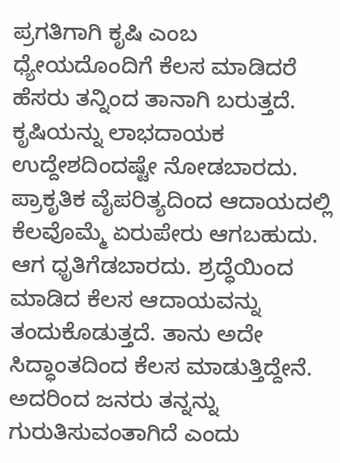ಪ್ರಗತಿಗಾಗಿ ಕೃಷಿ ಎಂಬ ಧ್ಯೇಯದೊಂದಿಗೆ ಕೆಲಸ ಮಾಡಿದರೆ ಹೆಸರು ತನ್ನಿಂದ ತಾನಾಗಿ ಬರುತ್ತದೆ. ಕೃಷಿಯನ್ನು ಲಾಭದಾಯಕ ಉದ್ದೇಶದಿಂದಷ್ಟೇ ನೋಡಬಾರದು. ಪ್ರಾಕೃತಿಕ ವೈಪರಿತ್ಯದಿಂದ ಆದಾಯದಲ್ಲಿ ಕೆಲವೊಮ್ಮೆ ಏರುಪೇರು ಆಗಬಹುದು. ಆಗ ಧೃತಿಗೆಡಬಾರದು. ಶ್ರದ್ಧೆಯಿಂದ ಮಾಡಿದ ಕೆಲಸ ಆದಾಯವನ್ನು ತಂದುಕೊಡುತ್ತದೆ. ತಾನು ಅದೇ ಸಿದ್ಧಾಂತದಿಂದ ಕೆಲಸ ಮಾಡುತ್ತಿದ್ದೇನೆ. ಅದರಿಂದ ಜನರು ತನ್ನನ್ನು ಗುರುತಿಸುವಂತಾಗಿದೆ ಎಂದು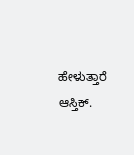ಹೇಳುತ್ತಾರೆ ಆಸ್ತಿಕ್.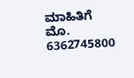ಮಾಹಿತಿಗೆ ಮೊ. 6362745800